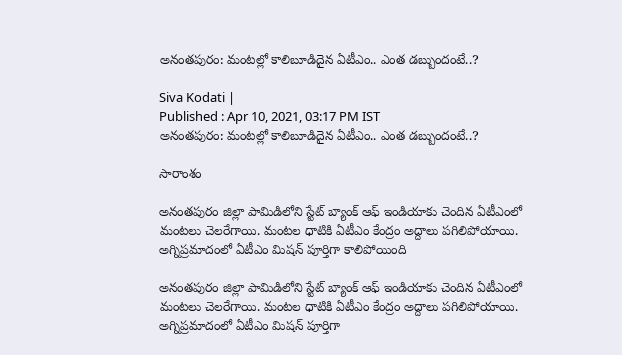అనంతపురం: మంటల్లో కాలిబూడిదైన ఏటీఎం.. ఎంత డబ్బుందంటే..?

Siva Kodati |
Published : Apr 10, 2021, 03:17 PM IST
అనంతపురం: మంటల్లో కాలిబూడిదైన ఏటీఎం.. ఎంత డబ్బుందంటే..?

సారాంశం

అనంతపురం జిల్లా పామిడిలోని స్టేట్ బ్యాంక్ ఆఫ్ ఇండియాకు చెందిన ఏటీఎంలో మంటలు చెలరేగాయి. మంటల ధాటికి ఏటీఎం కేంద్రం అద్దాలు పగిలిపోయాయి. అగ్నిప్రమాదంలో ఏటీఎం మిషన్ పూర్తిగా కాలిపోయింది

అనంతపురం జిల్లా పామిడిలోని స్టేట్ బ్యాంక్ ఆఫ్ ఇండియాకు చెందిన ఏటీఎంలో మంటలు చెలరేగాయి. మంటల ధాటికి ఏటీఎం కేంద్రం అద్దాలు పగిలిపోయాయి. అగ్నిప్రమాదంలో ఏటీఎం మిషన్ పూర్తిగా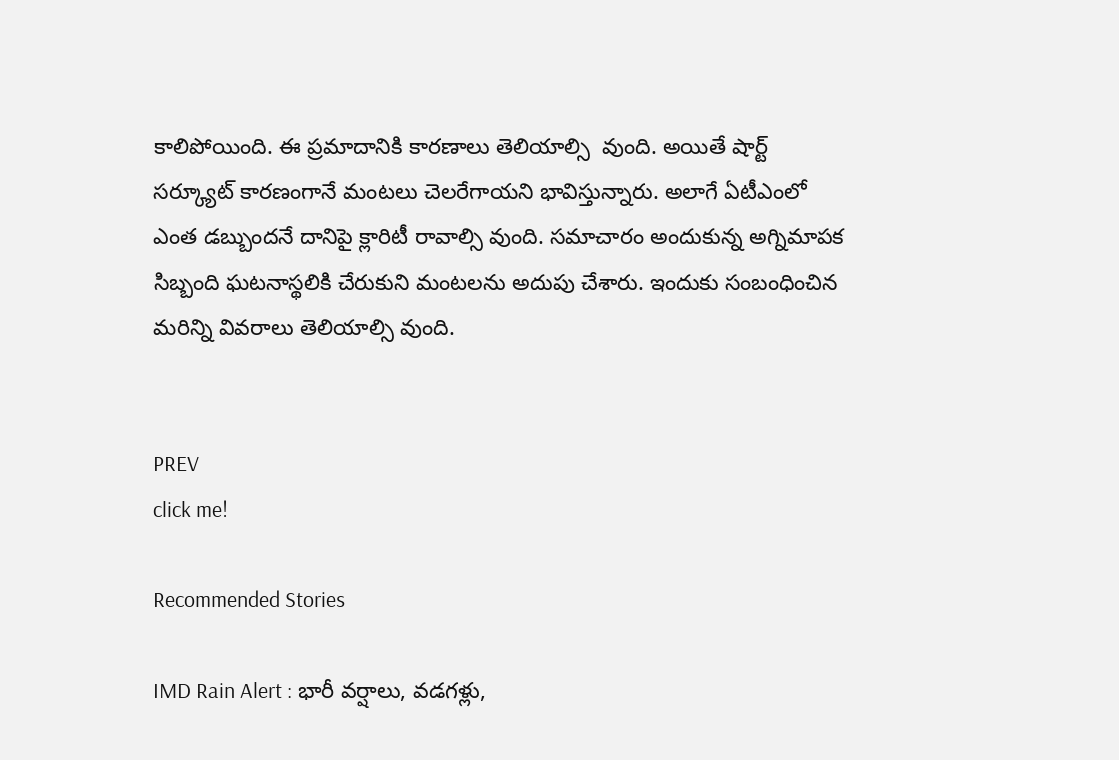కాలిపోయింది. ఈ ప్రమాదానికి కారణాలు తెలియాల్సి  వుంది. అయితే షార్ట్ సర్క్యూట్ కారణంగానే మంటలు చెలరేగాయని భావిస్తున్నారు. అలాగే ఏటీఎంలో ఎంత డబ్బుందనే దానిపై క్లారిటీ రావాల్సి వుంది. సమాచారం అందుకున్న అగ్నిమాపక సిబ్బంది ఘటనాస్థలికి చేరుకుని మంటలను అదుపు చేశారు. ఇందుకు సంబంధించిన మరిన్ని వివరాలు తెలియాల్సి వుంది.


PREV
click me!

Recommended Stories

IMD Rain Alert : భారీ వర్షాలు, వడగళ్లు,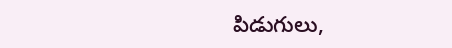పిడుగులు,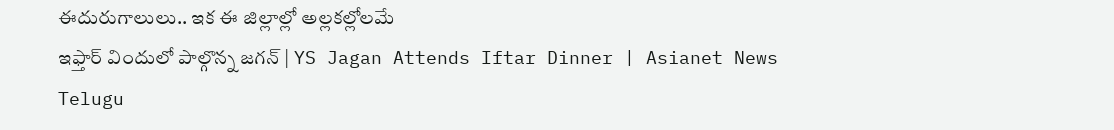ఈదురుగాలులు.. ఇక ఈ జిల్లాల్లో అల్లకల్లోలమే
ఇఫ్తార్ విందులో పాల్గొన్న జగన్ | YS Jagan Attends Iftar Dinner | Asianet News Telugu